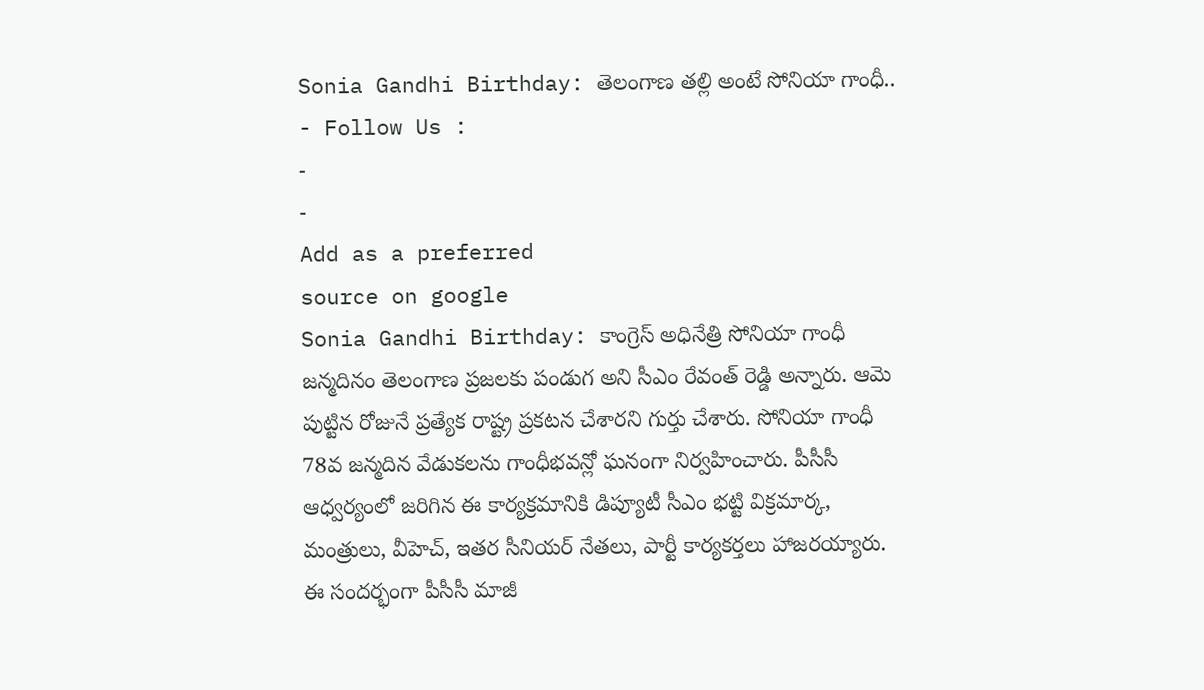Sonia Gandhi Birthday: తెలంగాణ తల్లి అంటే సోనియా గాంధీ..
- Follow Us :
-
-
Add as a preferred
source on google
Sonia Gandhi Birthday: కాంగ్రెస్ అధినేత్రి సోనియా గాంధీ జన్మదినం తెలంగాణ ప్రజలకు పండుగ అని సీఎం రేవంత్ రెడ్డి అన్నారు. ఆమె పుట్టిన రోజునే ప్రత్యేక రాష్ట్ర ప్రకటన చేశారని గుర్తు చేశారు. సోనియా గాంధీ 78వ జన్మదిన వేడుకలను గాంధీభవన్లో ఘనంగా నిర్వహించారు. పీసీసీ ఆధ్వర్యంలో జరిగిన ఈ కార్యక్రమానికి డిప్యూటీ సీఎం భట్టి విక్రమార్క, మంత్రులు, వీహెచ్, ఇతర సీనియర్ నేతలు, పార్టీ కార్యకర్తలు హాజరయ్యారు. ఈ సందర్భంగా పీసీసీ మాజీ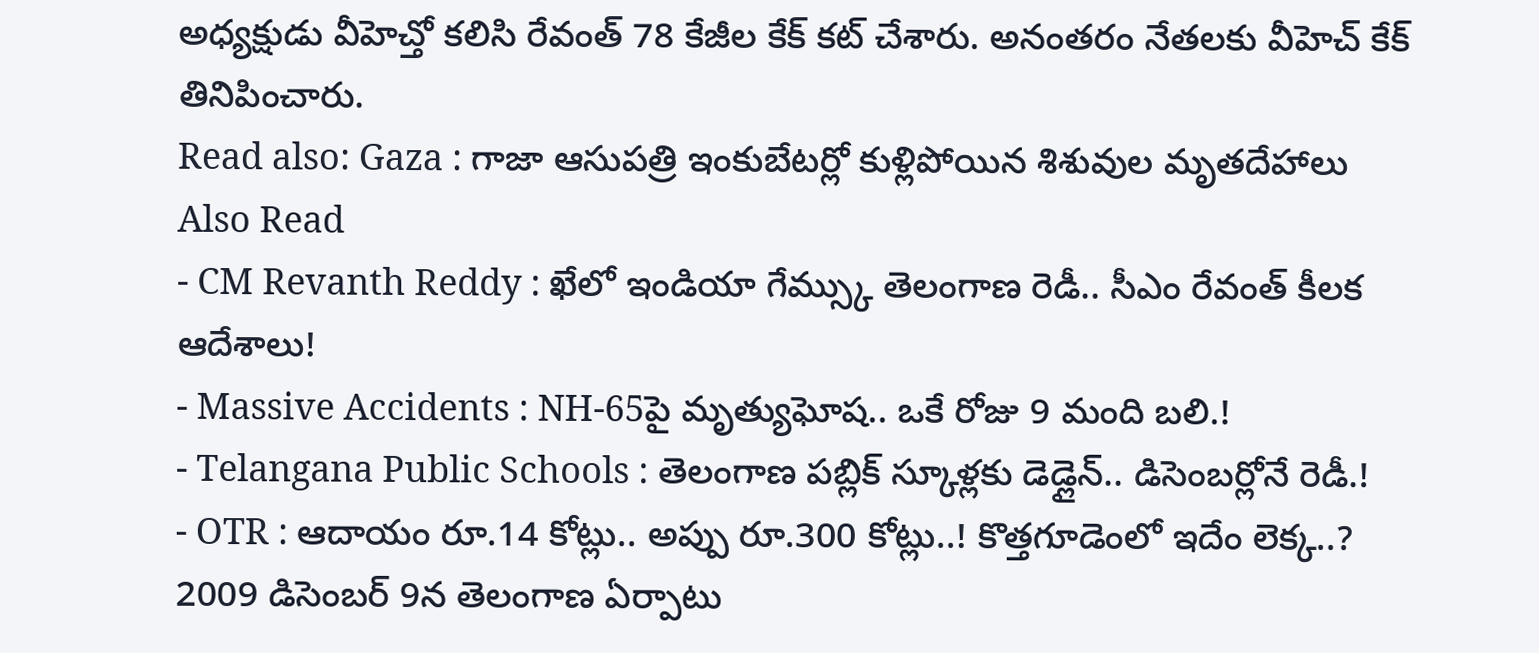అధ్యక్షుడు వీహెచ్తో కలిసి రేవంత్ 78 కేజీల కేక్ కట్ చేశారు. అనంతరం నేతలకు వీహెచ్ కేక్ తినిపించారు.
Read also: Gaza : గాజా ఆసుపత్రి ఇంకుబేటర్లో కుళ్లిపోయిన శిశువుల మృతదేహాలు
Also Read
- CM Revanth Reddy : ఖేలో ఇండియా గేమ్స్కు తెలంగాణ రెడీ.. సీఎం రేవంత్ కీలక ఆదేశాలు!
- Massive Accidents : NH-65పై మృత్యుఘోష.. ఒకే రోజు 9 మంది బలి.!
- Telangana Public Schools : తెలంగాణ పబ్లిక్ స్కూళ్లకు డెడ్లైన్.. డిసెంబర్లోనే రెడీ.!
- OTR : ఆదాయం రూ.14 కోట్లు.. అప్పు రూ.300 కోట్లు..! కొత్తగూడెంలో ఇదేం లెక్క..?
2009 డిసెంబర్ 9న తెలంగాణ ఏర్పాటు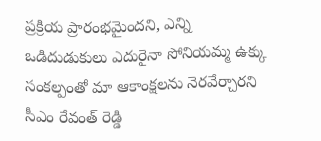ప్రక్రియ ప్రారంభమైందని, ఎన్ని ఒడిదుడుకులు ఎదురైనా సోనియమ్మ ఉక్కు సంకల్పంతో మా ఆకాంక్షలను నెరవేర్చారని సీఎం రేవంత్ రెడ్డి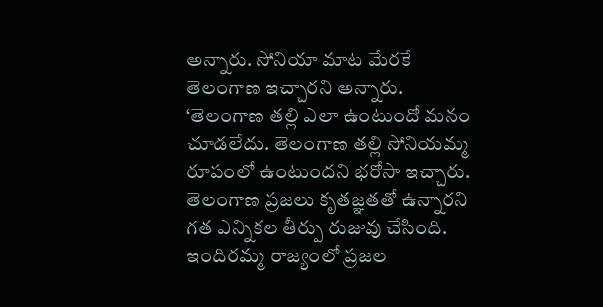అన్నారు. సోనియా మాట మేరకే తెలంగాణ ఇచ్చారని అన్నారు. ‘తెలంగాణ తల్లి ఎలా ఉంటుందో మనం చూడలేదు. తెలంగాణ తల్లి సోనియమ్మ రూపంలో ఉంటుందని భరోసా ఇచ్చారు. తెలంగాణ ప్రజలు కృతజ్ఞతతో ఉన్నారని గత ఎన్నికల తీర్పు రుజువు చేసింది. ఇందిరమ్మ రాజ్యంలో ప్రజల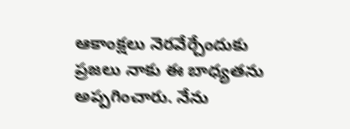ఆకాంక్షలు నెరవేర్చేందుకు ప్రజలు నాకు ఈ బాధ్యతను అప్పగించారు. నేను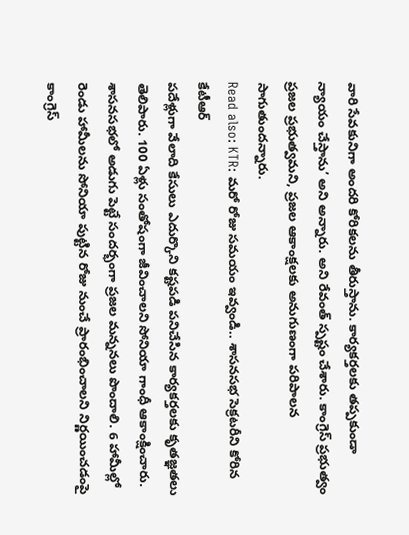వారి సేవకునిగా అందరి కోరికలను తీరుస్తాను. కార్యకర్తలకు తప్పకుండా న్యాయం చేస్తాను’ అని అన్నారు. అని రేవంత్ స్పష్టం చేశారు. కాంగ్రెస్ ప్రభుత్వం ప్రజల ప్రభుత్వమని, ప్రజల ఆకాంక్షలకు అనుగుణంగా పరిపాలన సాగుతుందన్నారు.
Read also: KTR: మరో రోజు సమయం ఇవ్వండి.. శాసనసభ సెక్రటరీని కోరిన కేటీఆర్
పదేళ్లుగా వేలాది కేసులు ఎదుర్కొని కష్టపడి పనిచేసిన కార్యకర్తలకు కృతజ్ఞతలు తెలిపారు. 100 ఏళ్లు సంతోషంగా జీవించాలని సోనియా గాంధీ ఆకాంక్షించారు. శాసనసభలో అడుగు పెట్టే సందర్భంగా ప్రజల మన్ననలు పొందాలి. 6 హామీల్లో రెండు హామీలను సోనియా పుట్టిన రోజు నుంచే ప్రారంభించాలని నిర్ణయించడంపై కాంగ్రెస్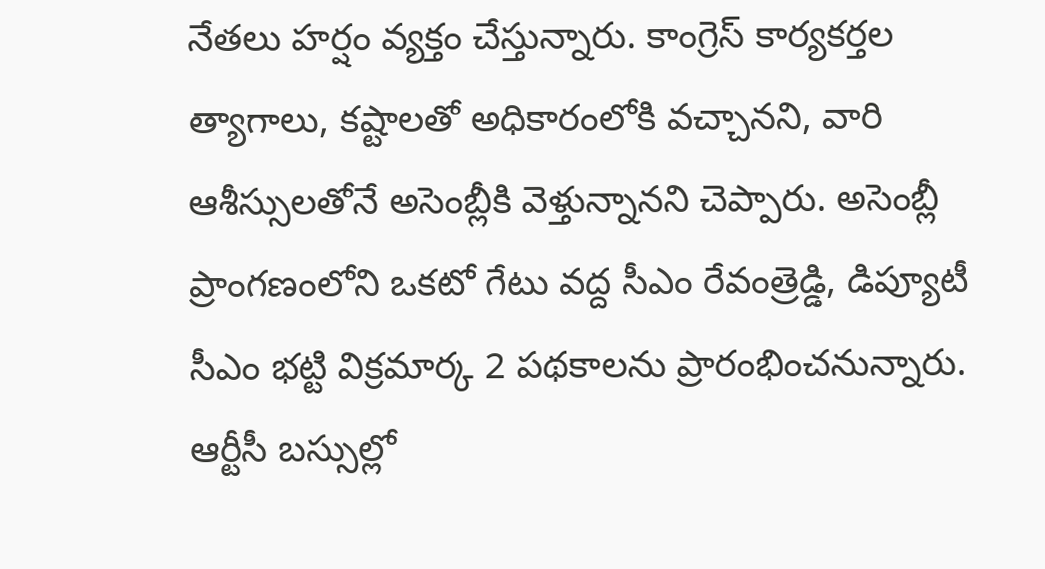నేతలు హర్షం వ్యక్తం చేస్తున్నారు. కాంగ్రెస్ కార్యకర్తల త్యాగాలు, కష్టాలతో అధికారంలోకి వచ్చానని, వారి ఆశీస్సులతోనే అసెంబ్లీకి వెళ్తున్నానని చెప్పారు. అసెంబ్లీ ప్రాంగణంలోని ఒకటో గేటు వద్ద సీఎం రేవంత్రెడ్డి, డిప్యూటీ సీఎం భట్టి విక్రమార్క 2 పథకాలను ప్రారంభించనున్నారు. ఆర్టీసీ బస్సుల్లో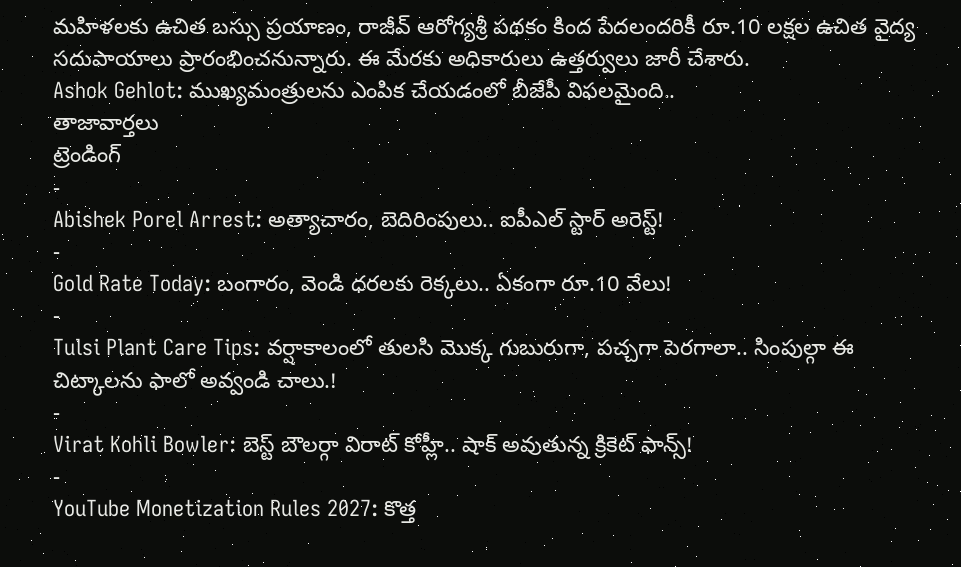మహిళలకు ఉచిత బస్సు ప్రయాణం, రాజీవ్ ఆరోగ్యశ్రీ పథకం కింద పేదలందరికీ రూ.10 లక్షల ఉచిత వైద్య సదుపాయాలు ప్రారంభించనున్నారు. ఈ మేరకు అధికారులు ఉత్తర్వులు జారీ చేశారు.
Ashok Gehlot: ముఖ్యమంత్రులను ఎంపిక చేయడంలో బీజేపీ విఫలమైంది..
తాజావార్తలు
ట్రెండింగ్
-
Abishek Porel Arrest: అత్యాచారం, బెదిరింపులు.. ఐపీఎల్ స్టార్ అరెస్ట్!
-
Gold Rate Today: బంగారం, వెండి ధరలకు రెక్కలు.. ఏకంగా రూ.10 వేలు!
-
Tulsi Plant Care Tips: వర్షాకాలంలో తులసి మొక్క గుబురుగా, పచ్చగా పెరగాలా.. సింపుల్గా ఈ చిట్కాలను ఫాలో అవ్వండి చాలు.!
-
Virat Kohli Bowler: బెస్ట్ బౌలర్గా విరాట్ కోహ్లీ.. షాక్ అవుతున్న క్రికెట్ ఫాన్స్!
-
YouTube Monetization Rules 2027: కొత్త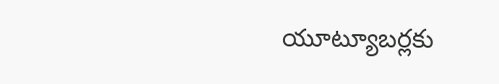యూట్యూబర్లకు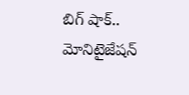బిగ్ షాక్.. మోనిటైజేషన్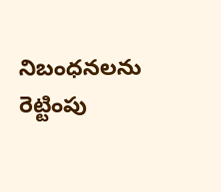నిబంధనలను రెట్టింపు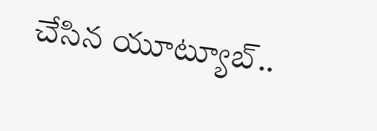చేసిన యూట్యూబ్..